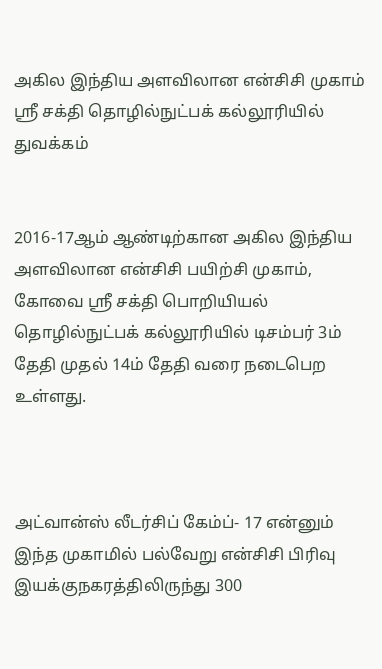அகில இந்திய அளவிலான என்சிசி முகாம் ஸ்ரீ சக்தி தொழில்நுட்பக் கல்லூரியில் துவக்கம்


2016-17ஆம் ஆண்டிற்கான அகில இந்திய அளவிலான என்சிசி பயிற்சி முகாம், கோவை ஸ்ரீ சக்தி பொறியியல் தொழில்நுட்பக் கல்லூரியில் டிசம்பர் 3ம் தேதி முதல் 14ம் தேதி வரை நடைபெற உள்ளது.



அட்வான்ஸ் லீடர்சிப் கேம்ப்- 17 என்னும் இந்த முகாமில் பல்வேறு என்சிசி பிரிவு இயக்குநகரத்திலிருந்து 300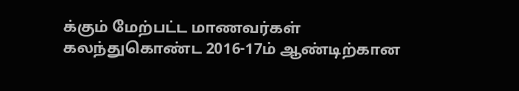க்கும் மேற்பட்ட மாணவர்கள் கலந்துகொண்ட 2016-17ம் ஆண்டிற்கான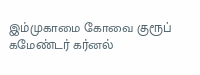இம்முகாமை கோவை குரூப் கமேண்டர் கர்னல்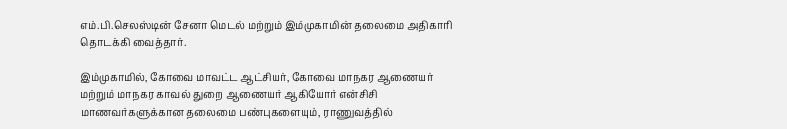எம்.பி.செலஸ்டின் சேனா மெடல் மற்றும் இம்முகாமின் தலைமை அதிகாரி தொடக்கி வைத்தார்.

இம்முகாமில், கோவை மாவட்ட ஆட்சியர், கோவை மாநகர ஆணையர் மற்றும் மாநகர காவல் துறை ஆணையர் ஆகியோர் என்சிசி மாணவர்களுக்கான தலைமை பண்புகளையும், ராணுவத்தில்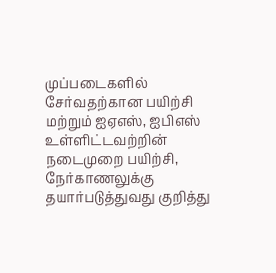முப்படைகளில் சேர்வதற்கான பயிற்சி மற்றும் ஐஏஎஸ், ஐபிஎஸ் உள்ளிட்டவற்றின் நடைமுறை பயிற்சி, நேர்காணலுக்கு தயார்படுத்துவது குறித்து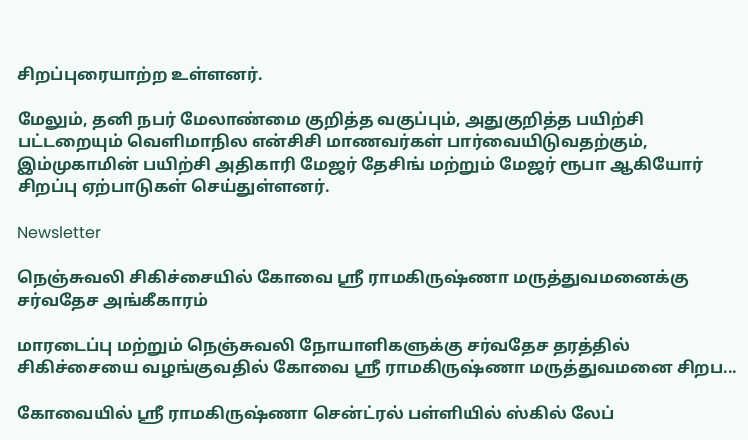சிறப்புரையாற்ற உள்ளனர்.

மேலும், தனி நபர் மேலாண்மை குறித்த வகுப்பும், அதுகுறித்த பயிற்சி பட்டறையும் வெளிமாநில என்சிசி மாணவர்கள் பார்வையிடுவதற்கும், இம்முகாமின் பயிற்சி அதிகாரி மேஜர் தேசிங் மற்றும் மேஜர் ரூபா ஆகியோர் சிறப்பு ஏற்பாடுகள் செய்துள்ளனர்.

Newsletter

நெஞ்சுவலி சிகிச்சையில் கோவை ஸ்ரீ ராமகிருஷ்ணா மருத்துவமனைக்கு சர்வதேச அங்கீகாரம்

மாரடைப்பு மற்றும் நெஞ்சுவலி நோயாளிகளுக்கு சர்வதேச தரத்தில் சிகிச்சையை வழங்குவதில் கோவை ஸ்ரீ ராமகிருஷ்ணா மருத்துவமனை சிறப...

கோவையில் ஸ்ரீ ராமகிருஷ்ணா சென்ட்ரல் பள்ளியில் ஸ்கில் லேப்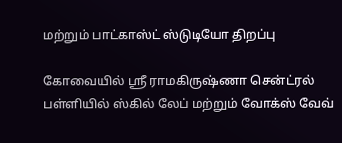மற்றும் பாட்காஸ்ட் ஸ்டுடியோ திறப்பு

கோவையில் ஸ்ரீ ராமகிருஷ்ணா சென்ட்ரல் பள்ளியில் ஸ்கில் லேப் மற்றும் வோக்ஸ் வேவ்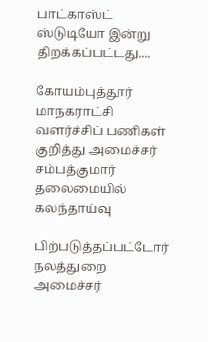பாட்காஸ்ட் ஸ்டுடியோ இன்று திறக்கப்பட்டது....

கோயம்புத்தூர் மாநகராட்சி வளர்ச்சிப் பணிகள் குறித்து அமைச்சர் சம்பத்குமார் தலைமையில் கலந்தாய்வு

பிற்படுத்தப்பட்டோர் நலத்துறை அமைச்சர்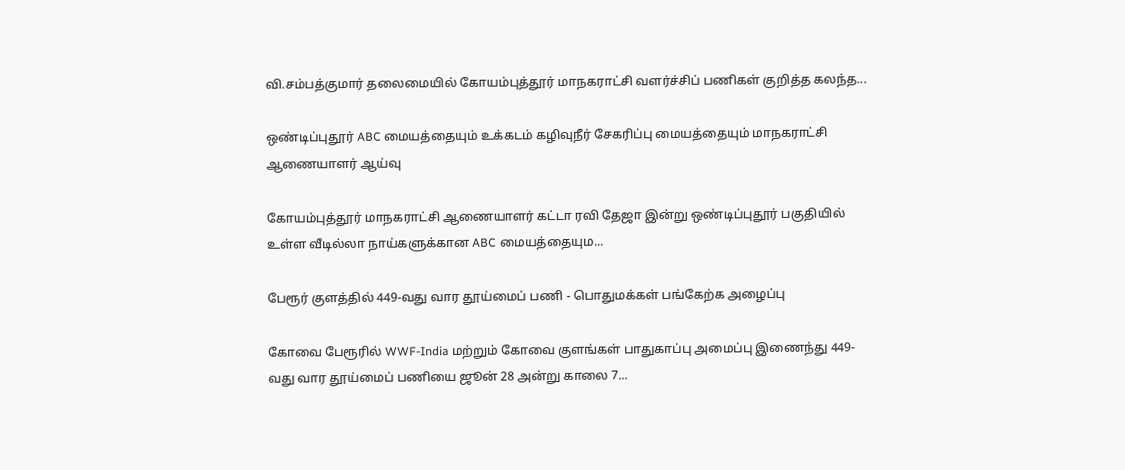வி.சம்பத்குமார் தலைமையில் கோயம்புத்தூர் மாநகராட்சி வளர்ச்சிப் பணிகள் குறித்த கலந்த...

ஒண்டிப்புதூர் ABC மையத்தையும் உக்கடம் கழிவுநீர் சேகரிப்பு மையத்தையும் மாநகராட்சி ஆணையாளர் ஆய்வு

கோயம்புத்தூர் மாநகராட்சி ஆணையாளர் கட்டா ரவி தேஜா இன்று ஒண்டிப்புதூர் பகுதியில் உள்ள வீடில்லா நாய்களுக்கான ABC மையத்தையும...

பேரூர் குளத்தில் 449-வது வார தூய்மைப் பணி - பொதுமக்கள் பங்கேற்க அழைப்பு

கோவை பேரூரில் WWF-India மற்றும் கோவை குளங்கள் பாதுகாப்பு அமைப்பு இணைந்து 449-வது வார தூய்மைப் பணியை ஜூன் 28 அன்று காலை 7...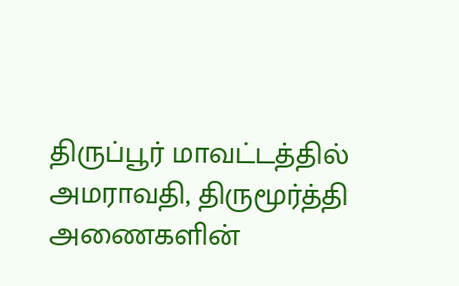திருப்பூர் மாவட்டத்தில் அமராவதி, திருமூர்த்தி அணைகளின்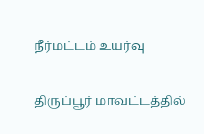நீர்மட்டம் உயர்வு

திருப்பூர் மாவட்டத்தில்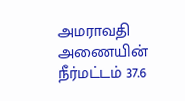அமராவதி அணையின் நீர்மட்டம் 37.6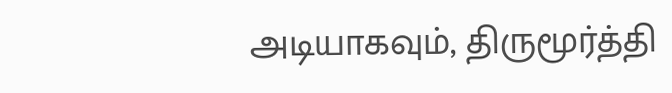அடியாகவும், திருமூர்த்தி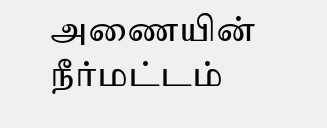அணையின் நீர்மட்டம்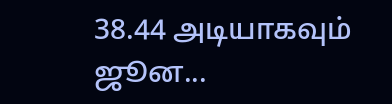38.44 அடியாகவும் ஜூன...